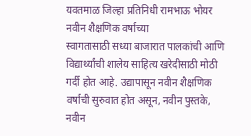यवतमाळ जिल्हा प्रतिनिधी रामभाऊ भोयर
नवीन शैक्षणिक वर्षाच्या
स्वागतासाठी सध्या बाजारात पालकांची आणि विद्यार्थ्यांची शालेय साहित्य खरेदीसाठी मोठी गर्दी होत आहे. उद्यापासून नवीन शैक्षणिक वर्षाची सुरुवात होत असून, नवीन पुस्तके, नवीन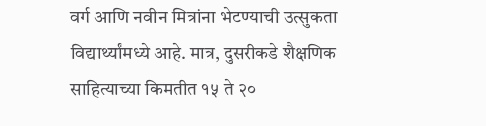वर्ग आणि नवीन मित्रांना भेटण्याची उत्सुकता विद्यार्थ्यांमध्ये आहे. मात्र, दुसरीकडे शैक्षणिक साहित्याच्या किमतीत १५ ते २०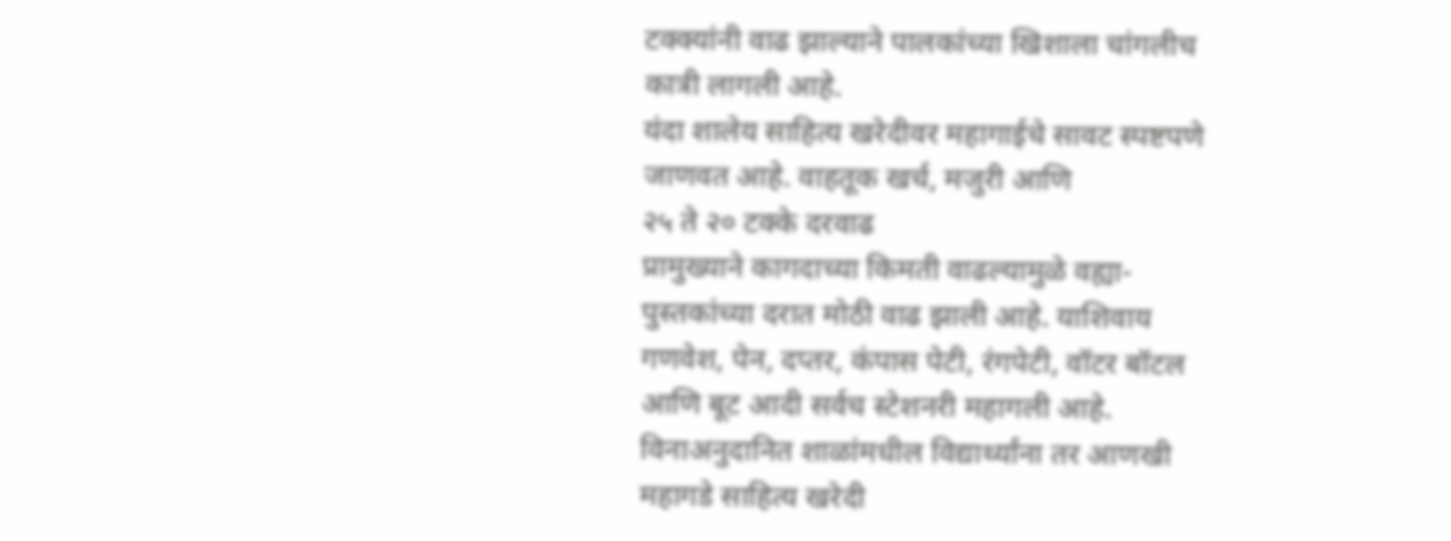टक्क्यांनी वाढ झाल्याने पालकांच्या खिशाला चांगलीच कात्री लागली आहे.
यंदा शालेय साहित्य खरेदीवर महागाईचे सावट स्पष्टपणे जाणवत आहे. वाहतूक खर्च, मजुरी आणि
२५ ते २० टक्के दरवाढ
प्रामुख्याने कागदाच्या किमती वाढल्यामुळे वह्या-पुस्तकांच्या दरात मोठी वाढ झाली आहे. याशिवाय गणवेश, पेन, दप्तर, कंपास पेटी, रंगपेटी, वॉटर बॉटल आणि बूट आदी सर्वच स्टेशनरी महागली आहे. विनाअनुदानित शाळांमधील विद्यार्थ्यांना तर आणखी
महागडे साहित्य खरेदी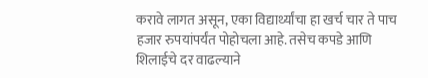करावे लागत असून, एका विद्यार्थ्यांचा हा खर्च चार ते पाच हजार रुपयांपर्यंत पोहोचला आहे. तसेच कपडे आणि शिलाईचे दर वाढल्याने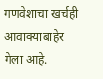गणवेशाचा खर्चही आवाक्याबाहेर गेला आहे.